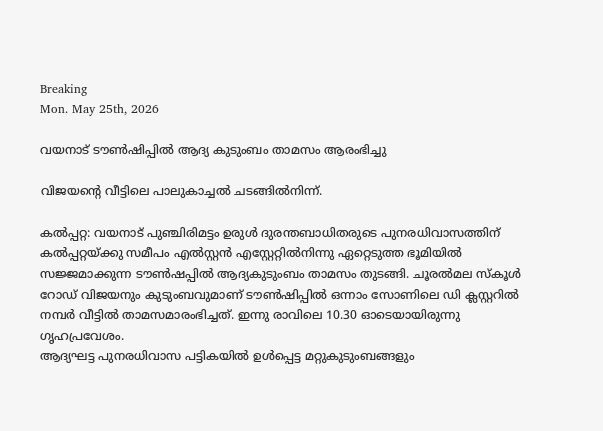Breaking
Mon. May 25th, 2026

വയനാട് ടൗണ്‍ഷിപ്പില്‍ ആദ്യ കുടുംബം താമസം ആരംഭിച്ചു

വിജയന്റെ വീട്ടിലെ പാലുകാച്ചല്‍ ചടങ്ങില്‍നിന്ന്.

കല്‍പ്പറ്റ: വയനാട് പുഞ്ചിരിമട്ടം ഉരുള്‍ ദുരന്തബാധിതരുടെ പുനരധിവാസത്തിന് കല്‍പ്പറ്റയ്ക്കു സമീപം എല്‍സ്റ്റന്‍ എസ്റ്റേറ്റില്‍നിന്നു ഏറ്റെടുത്ത ഭൂമിയില്‍ സജ്ജമാക്കുന്ന ടൗണ്‍ഷപ്പില്‍ ആദ്യകുടുംബം താമസം തുടങ്ങി. ചൂരല്‍മല സ്‌കൂള്‍ റോഡ് വിജയനും കുടുംബവുമാണ് ടൗണ്‍ഷിപ്പില്‍ ഒന്നാം സോണിലെ ഡി ക്ലസ്റ്ററില്‍ നമ്പര്‍ വീട്ടില്‍ താമസമാരംഭിച്ചത്. ഇന്നു രാവിലെ 10.30 ഓടെയായിരുന്നു ഗൃഹപ്രവേശം.
ആദ്യഘട്ട പുനരധിവാസ പട്ടികയില്‍ ഉള്‍പ്പെട്ട മറ്റുകുടുംബങ്ങളും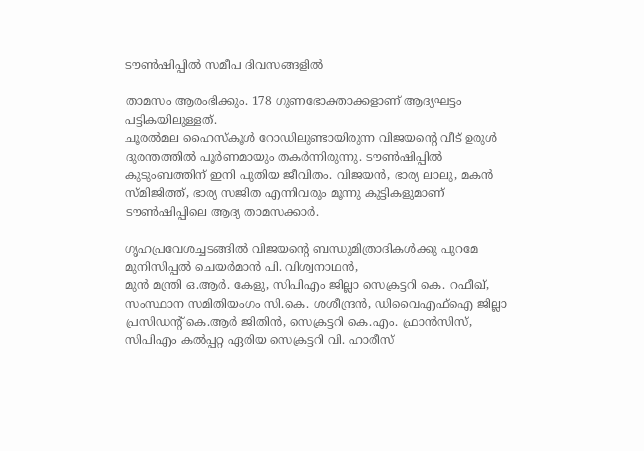ടൗണ്‍ഷിപ്പില്‍ സമീപ ദിവസങ്ങളില്‍

താമസം ആരംഭിക്കും. 178 ഗുണഭോക്താക്കളാണ് ആദ്യഘട്ടം പട്ടികയിലുള്ളത്.
ചൂരല്‍മല ഹൈസ്‌കൂള്‍ റോഡിലുണ്ടായിരുന്ന വിജയന്റെ വീട് ഉരുള്‍ ദുരന്തത്തില്‍ പൂര്‍ണമായും തകര്‍ന്നിരുന്നു. ടൗണ്‍ഷിപ്പില്‍ കുടുംബത്തിന് ഇനി പുതിയ ജീവിതം. വിജയന്‍, ഭാര്യ ലാലു, മകന്‍ സ്മിജിത്ത്, ഭാര്യ സജിത എന്നിവരും മൂന്നു കുട്ടികളുമാണ് ടൗണ്‍ഷിപ്പിലെ ആദ്യ താമസക്കാര്‍.

ഗൃഹപ്രവേശച്ചടങ്ങില്‍ വിജയന്റെ ബന്ധുമിത്രാദികള്‍ക്കു പുറമേ മുനിസിപ്പല്‍ ചെയര്‍മാന്‍ പി. വിശ്വനാഥന്‍,
മുന്‍ മന്ത്രി ഒ.ആര്‍. കേളു, സിപിഎം ജില്ലാ സെക്രട്ടറി കെ. റഫീഖ്, സംസ്ഥാന സമിതിയംഗം സി.കെ. ശശീന്ദ്രന്‍, ഡിവൈഎഫ്‌ഐ ജില്ലാ പ്രസിഡന്റ് കെ.ആര്‍ ജിതിന്‍, സെക്രട്ടറി കെ.എം. ഫ്രാന്‍സിസ്, സിപിഎം കല്‍പ്പറ്റ ഏരിയ സെക്രട്ടറി വി. ഹാരീസ്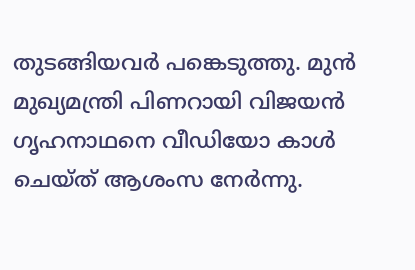തുടങ്ങിയവര്‍ പങ്കെടുത്തു. മുന്‍ മുഖ്യമന്ത്രി പിണറായി വിജയന്‍ ഗൃഹനാഥനെ വീഡിയോ കാള്‍ ചെയ്ത് ആശംസ നേര്‍ന്നു.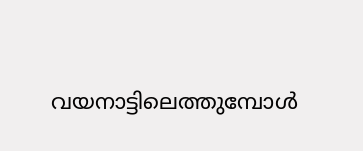വയനാട്ടിലെത്തുമ്പോള്‍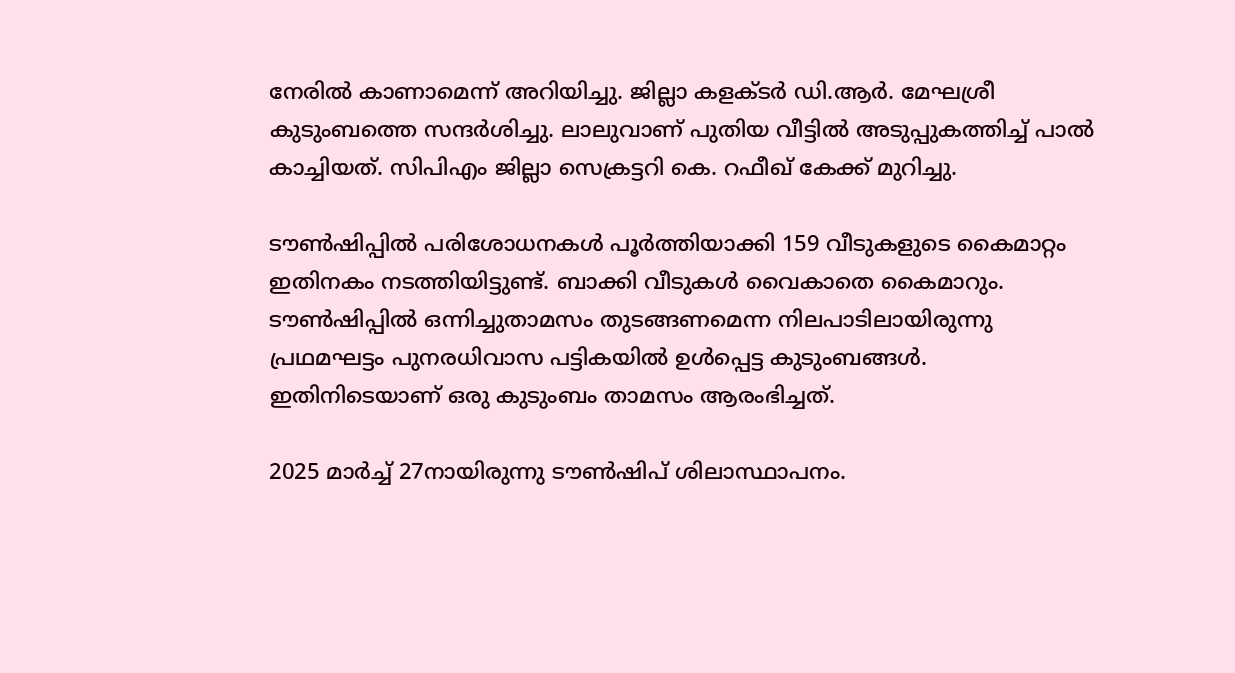നേരില്‍ കാണാമെന്ന് അറിയിച്ചു. ജില്ലാ കളക്ടര്‍ ഡി.ആര്‍. മേഘശ്രീ കുടുംബത്തെ സന്ദര്‍ശിച്ചു. ലാലുവാണ് പുതിയ വീട്ടില്‍ അടുപ്പുകത്തിച്ച് പാല്‍ കാച്ചിയത്. സിപിഎം ജില്ലാ സെക്രട്ടറി കെ. റഫീഖ് കേക്ക് മുറിച്ചു.

ടൗണ്‍ഷിപ്പില്‍ പരിശോധനകള്‍ പൂര്‍ത്തിയാക്കി 159 വീടുകളുടെ കൈമാറ്റം ഇതിനകം നടത്തിയിട്ടുണ്ട്. ബാക്കി വീടുകള്‍ വൈകാതെ കൈമാറും. ടൗണ്‍ഷിപ്പില്‍ ഒന്നിച്ചുതാമസം തുടങ്ങണമെന്ന നിലപാടിലായിരുന്നു പ്രഥമഘട്ടം പുനരധിവാസ പട്ടികയില്‍ ഉള്‍പ്പെട്ട കുടുംബങ്ങള്‍. ഇതിനിടെയാണ് ഒരു കുടുംബം താമസം ആരംഭിച്ചത്.

2025 മാര്‍ച്ച് 27നായിരുന്നു ടൗണ്‍ഷിപ് ശിലാസ്ഥാപനം.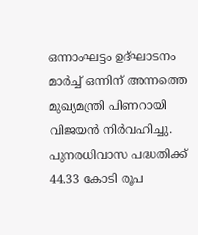ഒന്നാംഘട്ടം ഉദ്ഘാടനം മാര്‍ച്ച് ഒന്നിന് അന്നത്തെ മുഖ്യമന്ത്രി പിണറായി വിജയന്‍ നിര്‍വഹിച്ചു. പുനരധിവാസ പദ്ധതിക്ക് 44.33 കോടി രൂപ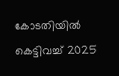കോടതിയില്‍ കെട്ടിവച്ച് 2025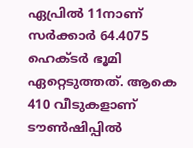ഏപ്രില്‍ 11നാണ് സര്‍ക്കാര്‍ 64.4075 ഹെക്ടര്‍ ഭൂമി ഏറ്റെടുത്തത്. ആകെ 410 വീടുകളാണ് ടൗണ്‍ഷിപ്പില്‍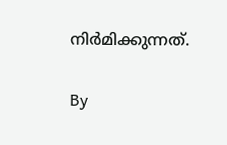നിര്‍മിക്കുന്നത്.

By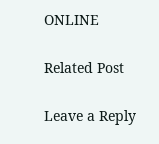ONLINE

Related Post

Leave a Reply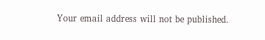Your email address will not be published.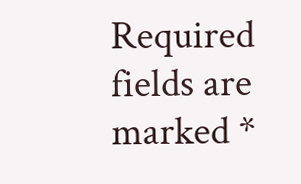Required fields are marked *